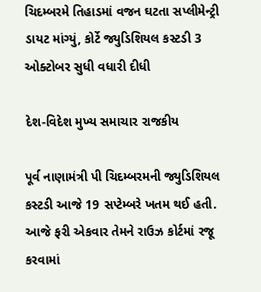ચિદમ્બરમે તિહાડમાં વજન ઘટતા સપ્લીમેન્ટ્રી ડાયટ માંગ્યું, કોર્ટે જ્યુડિશિયલ કસ્ટડી 3 ઓક્ટોબર સુધી વધારી દીધી

દેશ-વિદેશ મુખ્ય સમાચાર રાજકીય

પૂર્વ નાણામંત્રી પી ચિદમ્બરમની જ્યુડિશિયલ કસ્ટડી આજે 19 સપ્ટેમ્બરે ખતમ થઈ હતી. આજે ફરી એકવાર તેમને રાઉઝ કોર્ટમાં રજૂ કરવામાં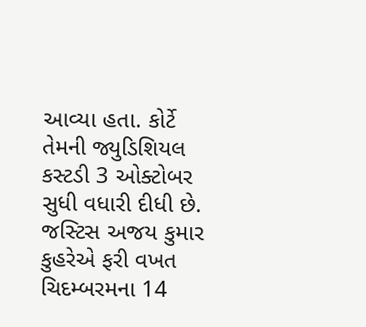આવ્યા હતા. કોર્ટે તેમની જ્યુડિશિયલ કસ્ટડી 3 ઓક્ટોબર સુધી વધારી દીધી છે. જસ્ટિસ અજય કુમાર કુહરેએ ફરી વખત ચિદમ્બરમના 14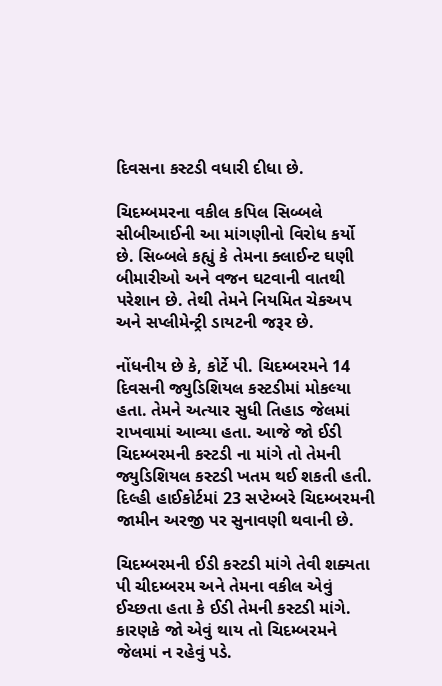દિવસના કસ્ટડી વધારી દીધા છે.

ચિદમ્બમરના વકીલ કપિલ સિબ્બલે સીબીઆઈની આ માંગણીનો વિરોધ કર્યો છે. સિબ્બલે કહ્યું કે તેમના ક્લાઈન્ટ ઘણી બીમારીઓ અને વજન ઘટવાની વાતથી પરેશાન છે. તેથી તેમને નિયમિત ચેકઅપ અને સપ્લીમેન્ટ્રી ડાયટની જરૂર છે.

નોંધનીય છે કે, કોર્ટે પી. ચિદમ્બરમને 14 દિવસની જ્યુડિશિયલ કસ્ટડીમાં મોકલ્યા હતા. તેમને અત્યાર સુધી તિહાડ જેલમાં રાખવામાં આવ્યા હતા. આજે જો ઈડી ચિદમ્બરમની કસ્ટડી ના માંગે તો તેમની જ્યુડિશિયલ કસ્ટડી ખતમ થઈ શકતી હતી. દિલ્હી હાઈકોર્ટમાં 23 સપ્ટેમ્બરે ચિદમ્બરમની જામીન અરજી પર સુનાવણી થવાની છે.

ચિદમ્બરમની ઈડી કસ્ટડી માંગે તેવી શક્યતા
પી ચીદમ્બરમ અને તેમના વકીલ એવું ઈચ્છતા હતા કે ઈડી તેમની કસ્ટડી માંગે. કારણકે જો એવું થાય તો ચિદમ્બરમને જેલમાં ન રહેવું પડે.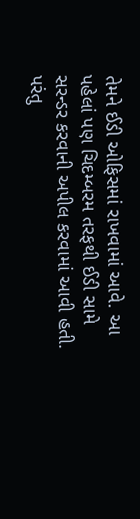તેમને ઈડી ઓફિસમાં રાખવામાં આવે. આ પહેલાં પણ ચિદમ્બરમ તરફથી ઈડી સામે સરન્ડર કરવાની અપીલ કરવામાં આવી હતી. પરંતુ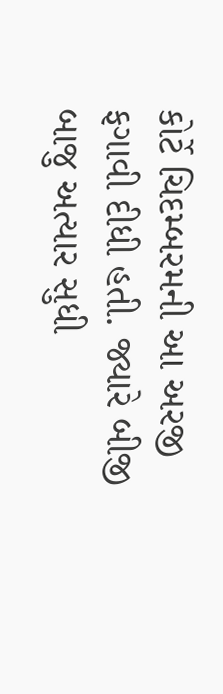કોર્ટે ચિદમ્બરમની આ અરજી ફગાવી દીધી હતી. જ્યારે બીજી બાજુ અત્યાર સુધી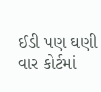ઈડી પણ ઘણી વાર કોર્ટમાં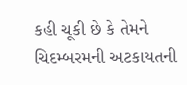કહી ચૂકી છે કે તેમને ચિદમ્બરમની અટકાયતની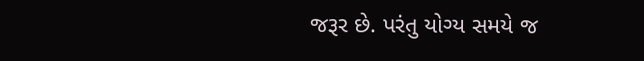જરૂર છે. પરંતુ યોગ્ય સમયે જ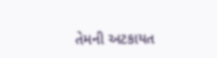તેમની અટકાયત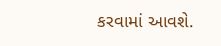કરવામાં આવશે.